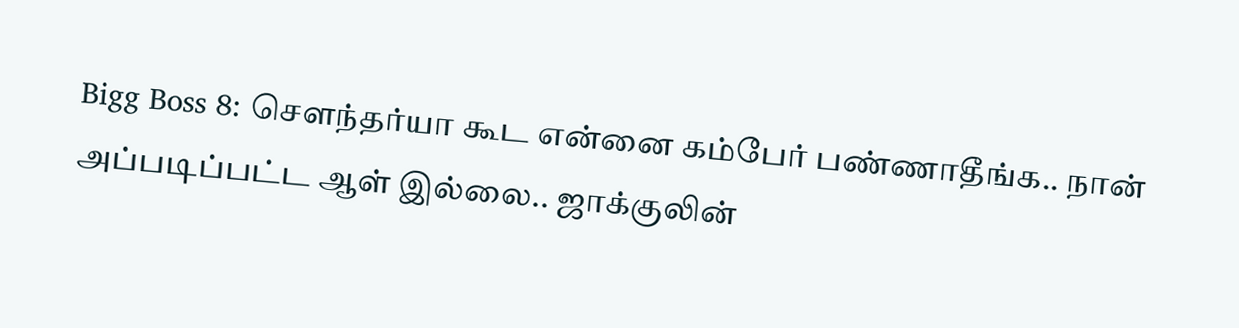Bigg Boss 8: சௌந்தர்யா கூட என்னை கம்பேர் பண்ணாதீங்க.. நான் அப்படிப்பட்ட ஆள் இல்லை.. ஜாக்குலின்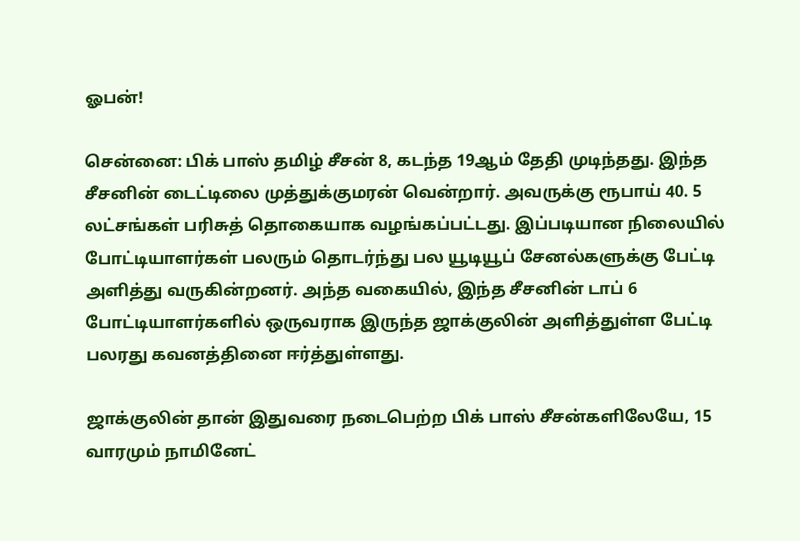ஓபன்!

சென்னை: பிக் பாஸ் தமிழ் சீசன் 8, கடந்த 19ஆம் தேதி முடிந்தது. இந்த சீசனின் டைட்டிலை முத்துக்குமரன் வென்றார். அவருக்கு ரூபாய் 40. 5 லட்சங்கள் பரிசுத் தொகையாக வழங்கப்பட்டது. இப்படியான நிலையில் போட்டியாளர்கள் பலரும் தொடர்ந்து பல யூடியூப் சேனல்களுக்கு பேட்டி அளித்து வருகின்றனர். அந்த வகையில், இந்த சீசனின் டாப் 6 போட்டியாளர்களில் ஒருவராக இருந்த ஜாக்குலின் அளித்துள்ள பேட்டி பலரது கவனத்தினை ஈர்த்துள்ளது.

ஜாக்குலின் தான் இதுவரை நடைபெற்ற பிக் பாஸ் சீசன்களிலேயே, 15 வாரமும் நாமினேட்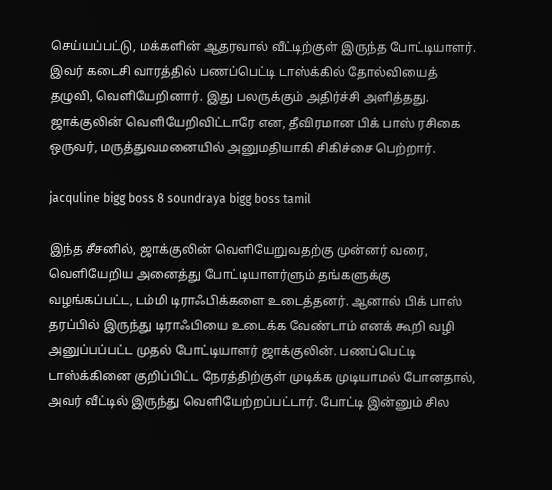செய்யப்பட்டு, மக்களின் ஆதரவால் வீட்டிற்குள் இருந்த போட்டியாளர். இவர் கடைசி வாரத்தில் பணப்பெட்டி டாஸ்க்கில் தோல்வியைத் தழுவி, வெளியேறினார். இது பலருக்கும் அதிர்ச்சி அளித்தது. ஜாக்குலின் வெளியேறிவிட்டாரே என, தீவிரமான பிக் பாஸ் ரசிகை ஒருவர், மருத்துவமனையில் அனுமதியாகி சிகிச்சை பெற்றார்.

jacquline bigg boss 8 soundraya bigg boss tamil

இந்த சீசனில், ஜாக்குலின் வெளியேறுவதற்கு முன்னர் வரை, வெளியேறிய அனைத்து போட்டியாளர்ளும் தங்களுக்கு வழங்கப்பட்ட, டம்மி டிராஃபிக்களை உடைத்தனர். ஆனால் பிக் பாஸ் தரப்பில் இருந்து டிராஃபியை உடைக்க வேண்டாம் எனக் கூறி வழி அனுப்பப்பட்ட முதல் போட்டியாளர் ஜாக்குலின். பணப்பெட்டி டாஸ்க்கினை குறிப்பிட்ட நேரத்திற்குள் முடிக்க முடியாமல் போனதால், அவர் வீட்டில் இருந்து வெளியேற்றப்பட்டார். போட்டி இன்னும் சில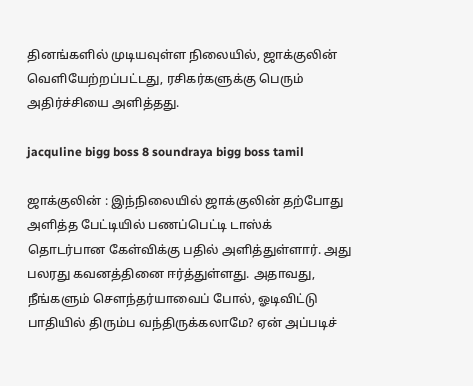தினங்களில் முடியவுள்ள நிலையில், ஜாக்குலின் வெளியேற்றப்பட்டது, ரசிகர்களுக்கு பெரும் அதிர்ச்சியை அளித்தது.

jacquline bigg boss 8 soundraya bigg boss tamil

ஜாக்குலின் : இந்நிலையில் ஜாக்குலின் தற்போது அளித்த பேட்டியில் பணப்பெட்டி டாஸ்க் தொடர்பான கேள்விக்கு பதில் அளித்துள்ளார். அது பலரது கவனத்தினை ஈர்த்துள்ளது. அதாவது, நீங்களும் சௌந்தர்யாவைப் போல், ஓடிவிட்டு பாதியில் திரும்ப வந்திருக்கலாமே? ஏன் அப்படிச்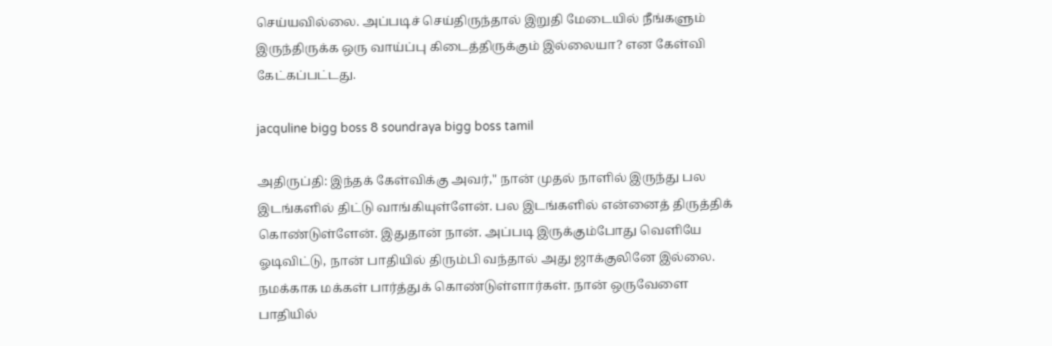செய்யவில்லை. அப்படிச் செய்திருந்தால் இறுதி மேடையில் நீங்களும் இருந்திருக்க ஒரு வாய்ப்பு கிடைத்திருக்கும் இல்லையா? என கேள்வி கேட்கப்பட்டது.

jacquline bigg boss 8 soundraya bigg boss tamil

அதிருப்தி: இந்தக் கேள்விக்கு அவர்," நான் முதல் நாளில் இருந்து பல இடங்களில் திட்டு வாங்கியுள்ளேன். பல இடங்களில் என்னைத் திருத்திக் கொண்டுள்ளேன். இதுதான் நான். அப்படி இருக்கும்போது வெளியே ஓடிவிட்டு, நான் பாதியில் திரும்பி வந்தால் அது ஜாக்குலினே இல்லை. நமக்காக மக்கள் பார்த்துக் கொண்டுள்ளார்கள். நான் ஒருவேளை பாதியில்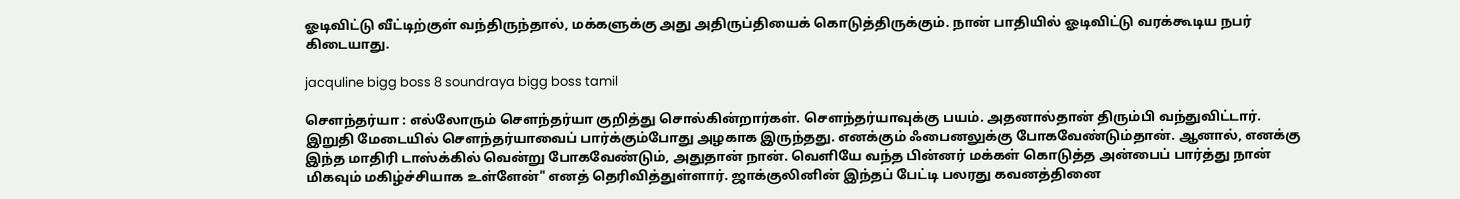ஓடிவிட்டு வீட்டிற்குள் வந்திருந்தால், மக்களுக்கு அது அதிருப்தியைக் கொடுத்திருக்கும். நான் பாதியில் ஓடிவிட்டு வரக்கூடிய நபர் கிடையாது.

jacquline bigg boss 8 soundraya bigg boss tamil

சௌந்தர்யா : எல்லோரும் சௌந்தர்யா குறித்து சொல்கின்றார்கள். சௌந்தர்யாவுக்கு பயம். அதனால்தான் திரும்பி வந்துவிட்டார். இறுதி மேடையில் சௌந்தர்யாவைப் பார்க்கும்போது அழகாக இருந்தது. எனக்கும் ஃபைனலுக்கு போகவேண்டும்தான். ஆனால், எனக்கு இந்த மாதிரி டாஸ்க்கில் வென்று போகவேண்டும், அதுதான் நான். வெளியே வந்த பின்னர் மக்கள் கொடுத்த அன்பைப் பார்த்து நான் மிகவும் மகிழ்ச்சியாக உள்ளேன்" எனத் தெரிவித்துள்ளார். ஜாக்குலினின் இந்தப் பேட்டி பலரது கவனத்தினை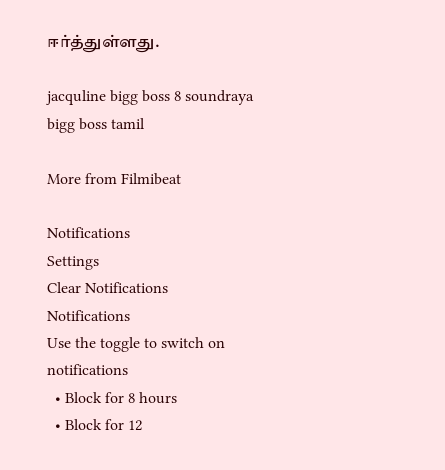ஈர்த்துள்ளது.

jacquline bigg boss 8 soundraya bigg boss tamil

More from Filmibeat

Notifications
Settings
Clear Notifications
Notifications
Use the toggle to switch on notifications
  • Block for 8 hours
  • Block for 12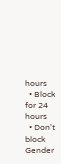hours
  • Block for 24 hours
  • Don't block
Gender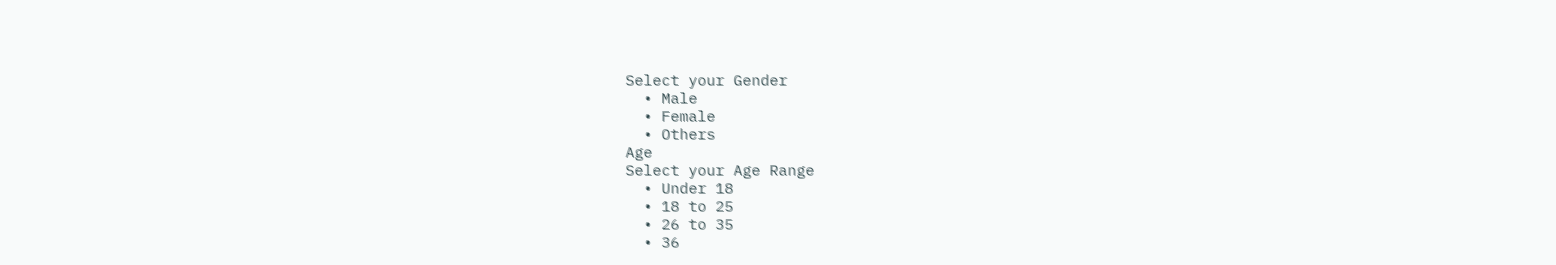Select your Gender
  • Male
  • Female
  • Others
Age
Select your Age Range
  • Under 18
  • 18 to 25
  • 26 to 35
  • 36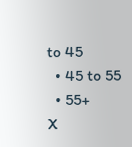to 45
  • 45 to 55
  • 55+
X